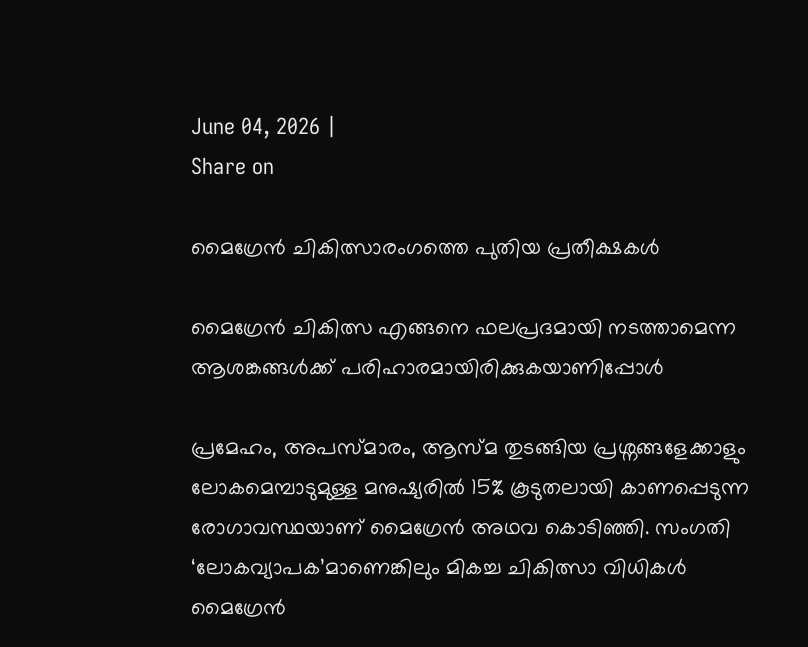June 04, 2026 |
Share on

മൈഗ്രേന്‍ ചികിത്സാരംഗത്തെ പുതിയ പ്രതീക്ഷകള്‍

മൈഗ്രേന്‍ ചികിത്സ എങ്ങനെ ഫലപ്രദമായി നടത്താമെന്ന ആശങ്കങ്ങള്‍ക്ക് പരിഹാരമായിരിക്കുകയാണിപ്പോള്‍

പ്രമേഹം, അപസ്മാരം, ആസ്മ തുടങ്ങിയ പ്രശ്നങ്ങളേക്കാളും ലോകമെമ്പാടുമുള്ള മനുഷ്യരില്‍ 15% കൂടുതലായി കാണപ്പെടുന്ന രോഗാവസ്ഥയാണ് മൈഗ്രേന്‍ അഥവ കൊടിഞ്ഞി. സംഗതി ‘ലോകവ്യാപക’മാണെങ്കിലും മികച്ച ചികിത്സാ വിധികള്‍ മൈഗ്രേന്‍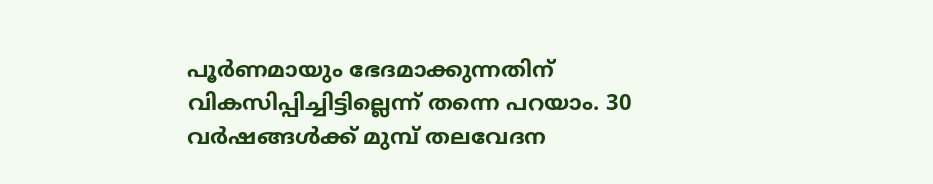പൂര്‍ണമായും ഭേദമാക്കുന്നതിന് വികസിപ്പിച്ചിട്ടില്ലെന്ന് തന്നെ പറയാം. 30 വര്‍ഷങ്ങള്‍ക്ക് മുമ്പ് തലവേദന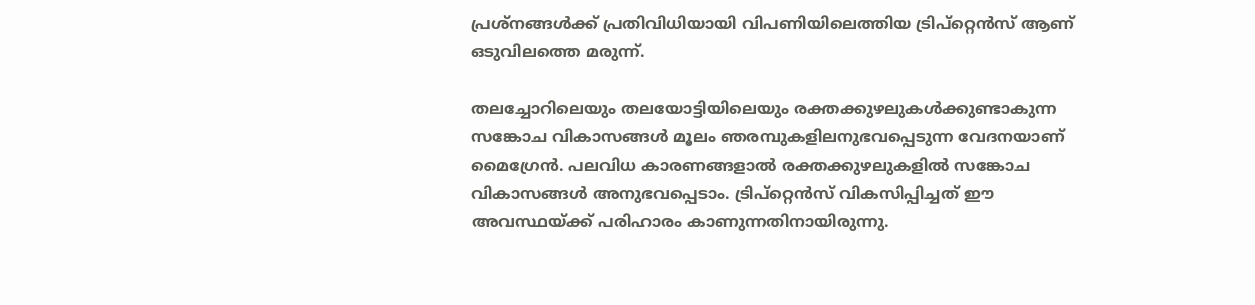പ്രശ്നങ്ങള്‍ക്ക് പ്രതിവിധിയായി വിപണിയിലെത്തിയ ട്രിപ്റ്റെന്‍സ് ആണ് ഒടുവിലത്തെ മരുന്ന്.

തലച്ചോറിലെയും തലയോട്ടിയിലെയും രക്തക്കുഴലുകള്‍ക്കുണ്ടാകുന്ന സങ്കോച വികാസങ്ങള്‍ മൂലം ഞരമ്പുകളിലനുഭവപ്പെടുന്ന വേദനയാണ് മൈഗ്രേന്‍. പലവിധ കാരണങ്ങളാല്‍ രക്തക്കുഴലുകളില്‍ സങ്കോച വികാസങ്ങള്‍ അനുഭവപ്പെടാം. ട്രിപ്റ്റെന്‍സ് വികസിപ്പിച്ചത് ഈ അവസ്ഥയ്ക്ക് പരിഹാരം കാണുന്നതിനായിരുന്നു.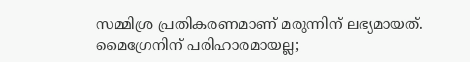സമ്മിശ്ര പ്രതികരണമാണ് മരുന്നിന് ലഭ്യമായത്. മൈഗ്രേനിന് പരിഹാരമായല്ല;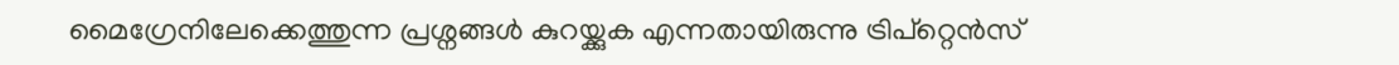മൈഗ്രേനിലേക്കെത്തുന്ന പ്രശ്നങ്ങള്‍ കുറയ്ക്കുക എന്നതായിരുന്നു ട്രിപ്റ്റെന്‍സ്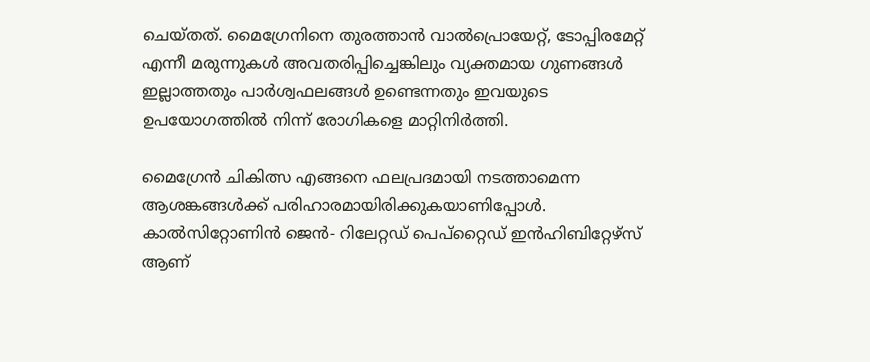ചെയ്തത്. മൈഗ്രേനിനെ തുരത്താന്‍ വാല്‍പ്രൊയേറ്റ്, ടോപ്പിരമേറ്റ് എന്നീ മരുന്നുകള്‍ അവതരിപ്പിച്ചെങ്കിലും വ്യക്തമായ ഗുണങ്ങള്‍ ഇല്ലാത്തതും പാര്‍ശ്വഫലങ്ങള്‍ ഉണ്ടെന്നതും ഇവയുടെ ഉപയോഗത്തില്‍ നിന്ന് രോഗികളെ മാറ്റിനിര്‍ത്തി.

മൈഗ്രേന്‍ ചികിത്സ എങ്ങനെ ഫലപ്രദമായി നടത്താമെന്ന ആശങ്കങ്ങള്‍ക്ക് പരിഹാരമായിരിക്കുകയാണിപ്പോള്‍. കാല്‍സിറ്റോണിന്‍ ജെന്‍- റിലേറ്റഡ് പെപ്റ്റൈഡ് ഇന്‍ഹിബിറ്റേഴ്സ് ആണ്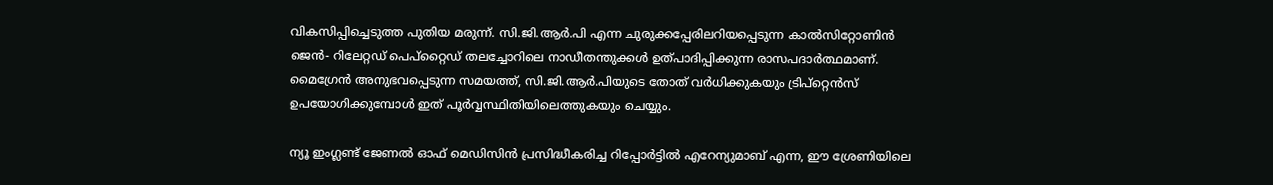വികസിപ്പിച്ചെടുത്ത പുതിയ മരുന്ന്. സി.ജി.ആര്‍.പി എന്ന ചുരുക്കപ്പേരിലറിയപ്പെടുന്ന കാല്‍സിറ്റോണിന്‍ ജെന്‍- റിലേറ്റഡ് പെപ്റ്റൈഡ് തലച്ചോറിലെ നാഡീതന്തുക്കള്‍ ഉത്പാദിപ്പിക്കുന്ന രാസപദാര്‍ത്ഥമാണ്. മൈഗ്രേന്‍ അനുഭവപ്പെടുന്ന സമയത്ത്, സി.ജി.ആര്‍.പിയുടെ തോത് വര്‍ധിക്കുകയും ട്രിപ്റ്റെന്‍സ് ഉപയോഗിക്കുമ്പോള്‍ ഇത് പൂര്‍വ്വസ്ഥിതിയിലെത്തുകയും ചെയ്യും.

ന്യൂ ഇംഗ്ലണ്ട് ജേണല്‍ ഓഫ് മെഡിസിന്‍ പ്രസിദ്ധീകരിച്ച റിപ്പോര്‍ട്ടില്‍ എറേന്യുമാബ് എന്ന, ഈ ശ്രേണിയിലെ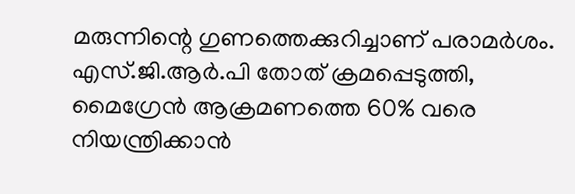മരുന്നിന്റെ ഗുണത്തെക്കുറിച്ചാണ് പരാമര്‍ശം. എസ്.ജി.ആര്‍.പി തോത് ക്രമപ്പെടുത്തി, മൈഗ്രേന്‍ ആക്രമണത്തെ 60% വരെ നിയന്ത്രിക്കാന്‍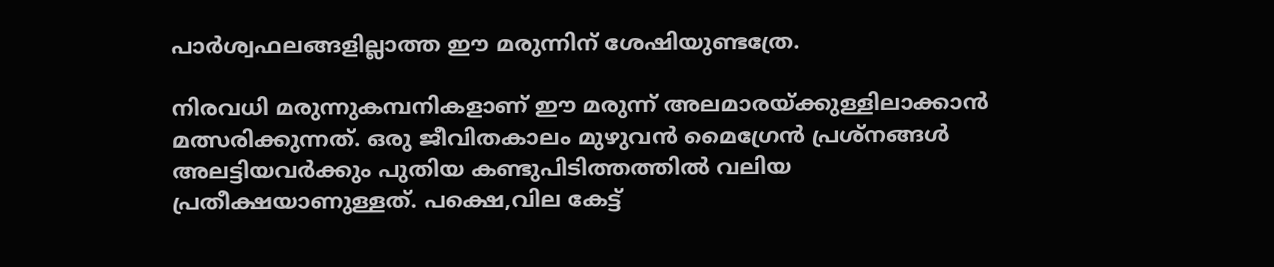പാര്‍ശ്വഫലങ്ങളില്ലാത്ത ഈ മരുന്നിന് ശേഷിയുണ്ടത്രേ.

നിരവധി മരുന്നുകമ്പനികളാണ് ഈ മരുന്ന് അലമാരയ്ക്കുള്ളിലാക്കാന്‍ മത്സരിക്കുന്നത്. ഒരു ജീവിതകാലം മുഴുവന്‍ മൈഗ്രേന്‍ പ്രശ്നങ്ങള്‍ അലട്ടിയവര്‍ക്കും പുതിയ കണ്ടുപിടിത്തത്തില്‍ വലിയ പ്രതീക്ഷയാണുള്ളത്. പക്ഷെ,വില കേട്ട്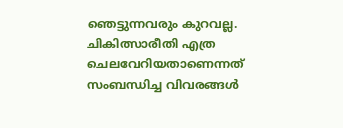ഞെട്ടുന്നവരും കുറവല്ല. ചികിത്സാരീതി എത്ര ചെലവേറിയതാണെന്നത് സംബന്ധിച്ച വിവരങ്ങള്‍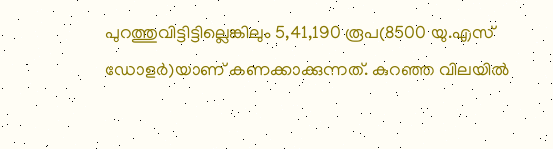പുറത്തുവിട്ടിട്ടില്ലെങ്കിലും 5,41,190 രൂപ(8500 യു.എസ് ഡോളര്‍)യാണ് കണക്കാക്കുന്നത്. കുറഞ്ഞ വിലയില്‍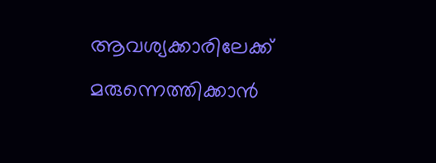ആവശ്യക്കാരിലേക്ക് മരുന്നെത്തിക്കാന്‍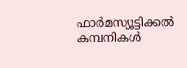ഫാര്‍മസ്യൂട്ടിക്കല്‍ കമ്പനികള്‍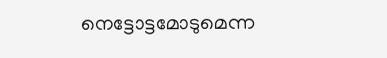നെട്ടോട്ടമോടുമെന്ന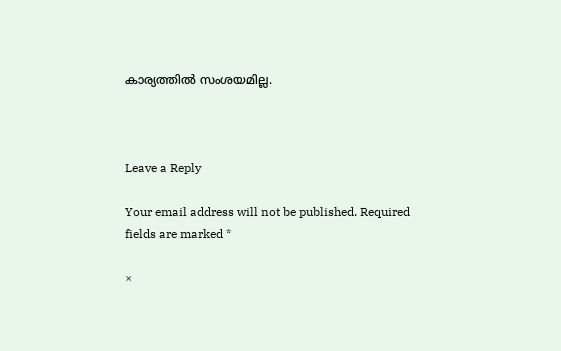കാര്യത്തില്‍ സംശയമില്ല.



Leave a Reply

Your email address will not be published. Required fields are marked *

×